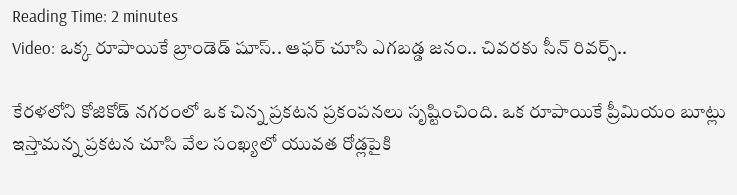Reading Time: 2 minutes
Video: ఒక్క రూపాయికే బ్రాండెడ్ షూస్.. ఆఫర్ చూసి ఎగబడ్డ జనం.. చివరకు సీన్ రివర్స్..

కేరళలోని కోజికోడ్ నగరంలో ఒక చిన్న ప్రకటన ప్రకంపనలు సృష్టించింది. ఒక రూపాయికే ప్రీమియం బూట్లు ఇస్తామన్న ప్రకటన చూసి వేల సంఖ్యలో యువత రోడ్లపైకి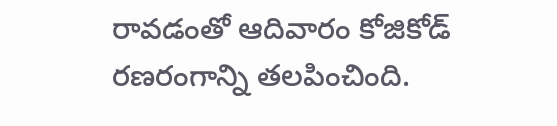రావడంతో ఆదివారం కోజికోడ్ రణరంగాన్ని తలపించింది.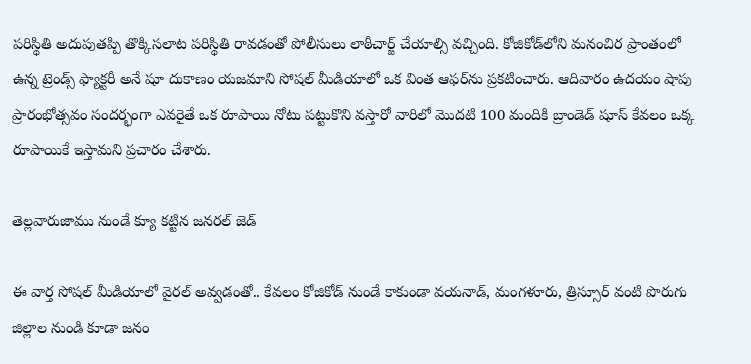పరిస్థితి అదుపుతప్పి తొక్కిసలాట పరిస్థితి రావడంతో పోలీసులు లాఠీచార్జ్ చేయాల్సి వచ్చింది. కోజికోడ్‌లోని మనంచిర ప్రాంతంలో ఉన్న ట్రెండ్స్ ఫ్యాక్టరీ అనే షూ దుకాణం యజమాని సోషల్ మీడియాలో ఒక వింత ఆఫర్‌ను ప్రకటించారు. ఆదివారం ఉదయం షాపు ప్రారంభోత్సవం సందర్భంగా ఎవరైతే ఒక రూపాయి నోటు పట్టుకొని వస్తారో వారిలో మొదటి 100 మందికి బ్రాండెడ్ షూస్ కేవలం ఒక్క రూపాయికే ఇస్తామని ప్రచారం చేశారు.

తెల్లవారుజాము నుండే క్యూ కట్టిన జనరల్ జెడ్

ఈ వార్త సోషల్ మీడియాలో వైరల్ అవ్వడంతో.. కేవలం కోజికోడ్ నుండే కాకుండా వయనాడ్, మంగళూరు, త్రిస్సూర్ వంటి పొరుగు జిల్లాల నుండి కూడా జనం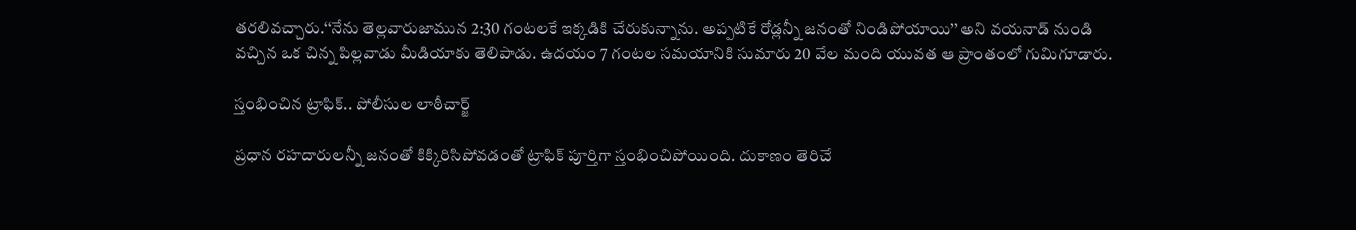తరలివచ్చారు.‘‘నేను తెల్లవారుజామున 2:30 గంటలకే ఇక్కడికి చేరుకున్నాను. అప్పటికే రోడ్లన్నీ జనంతో నిండిపోయాయి’’ అని వయనాడ్ నుండి వచ్చిన ఒక చిన్న పిల్లవాడు మీడియాకు తెలిపాడు. ఉదయం 7 గంటల సమయానికి సుమారు 20 వేల మంది యువత ఆ ప్రాంతంలో గుమిగూడారు.

స్తంభించిన ట్రాఫిక్.. పోలీసుల లాఠీచార్జ్

ప్రధాన రహదారులన్నీ జనంతో కిక్కిరిసిపోవడంతో ట్రాఫిక్ పూర్తిగా స్తంభించిపోయింది. దుకాణం తెరిచే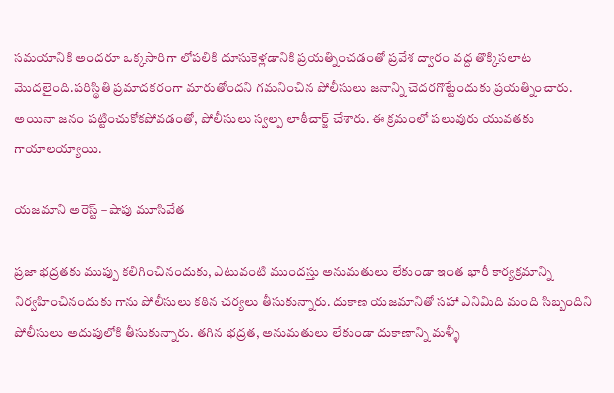సమయానికి అందరూ ఒక్కసారిగా లోపలికి దూసుకెళ్లడానికి ప్రయత్నించడంతో ప్రవేశ ద్వారం వద్ద తొక్కిసలాట మొదలైంది.పరిస్థితి ప్రమాదకరంగా మారుతోందని గమనించిన పోలీసులు జనాన్ని చెదరగొట్టేందుకు ప్రయత్నించారు. అయినా జనం పట్టించుకోకపోవడంతో, పోలీసులు స్వల్ప లాఠీచార్జ్ చేశారు. ఈ క్రమంలో పలువురు యువతకు గాయాలయ్యాయి.

యజమాని అరెస్ట్ – షాపు మూసివేత

ప్రజా భద్రతకు ముప్పు కలిగించినందుకు, ఎటువంటి ముందస్తు అనుమతులు లేకుండా ఇంత భారీ కార్యక్రమాన్ని నిర్వహించినందుకు గాను పోలీసులు కఠిన చర్యలు తీసుకున్నారు. దుకాణ యజమానితో సహా ఎనిమిది మంది సిబ్బందిని పోలీసులు అదుపులోకి తీసుకున్నారు. తగిన భద్రత, అనుమతులు లేకుండా దుకాణాన్ని మళ్ళీ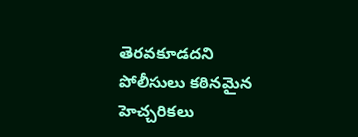తెరవకూడదని పోలీసులు కఠినమైన హెచ్చరికలు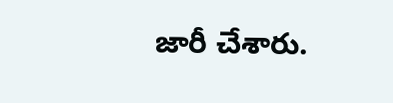జారీ చేశారు.